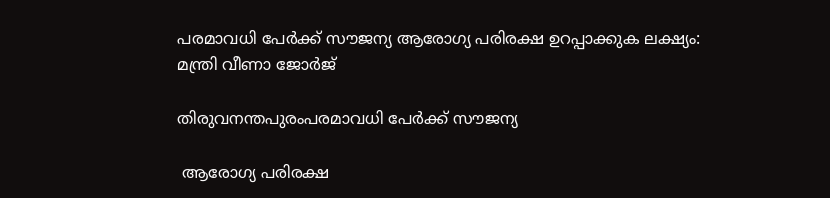പരമാവധി പേര്‍ക്ക് സൗജന്യ ആരോഗ്യ പരിരക്ഷ ഉറപ്പാക്കുക ലക്ഷ്യം: മന്ത്രി വീണാ ജോര്‍ജ്

തിരുവനന്തപുരംപരമാവധി പേര്‍ക്ക് സൗജന്യ

 ആരോഗ്യ പരിരക്ഷ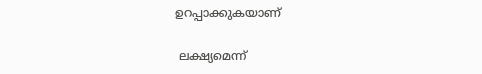ഉറപ്പാക്കുകയാണ്

 ലക്ഷ്യമെന്ന്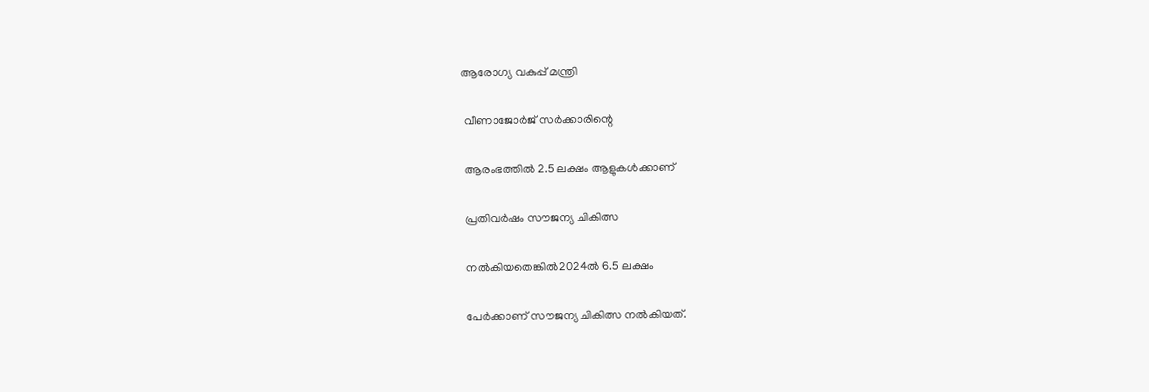ആരോഗ്യ വകുപ്പ് മന്ത്രി

 വീണാജോര്‍ജ് സര്‍ക്കാരിന്റെ

 ആരംഭത്തില്‍ 2.5 ലക്ഷം ആളുകള്‍ക്കാണ്

 പ്രതിവര്‍ഷം സൗജന്യ ചികിത്സ

 നല്‍കിയതെങ്കില്‍2024ല്‍ 6.5 ലക്ഷം

 പേര്‍ക്കാണ് സൗജന്യ ചികിത്സ നല്‍കിയത്.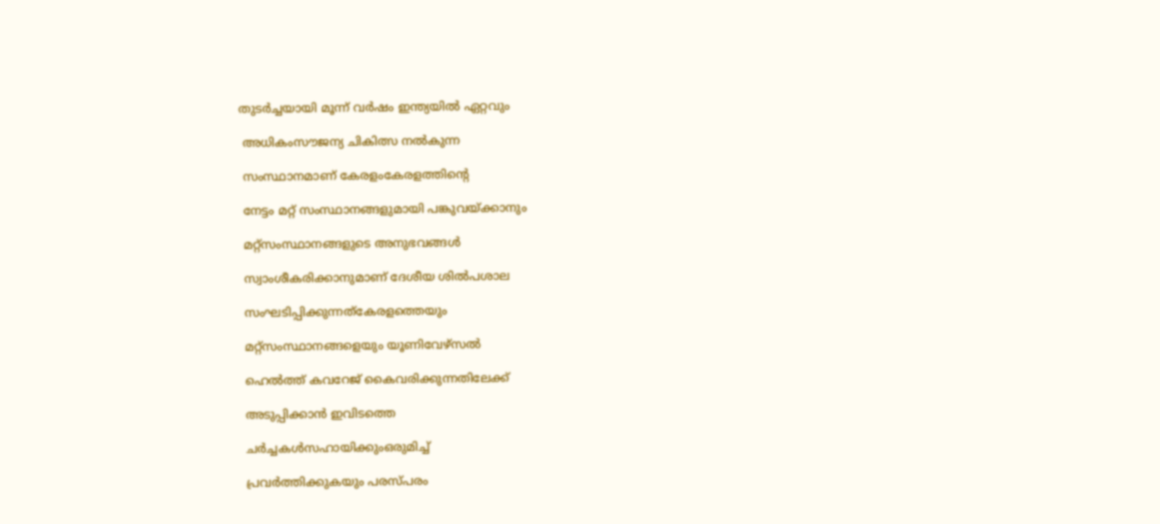തുടര്‍ച്ചയായി മൂന്ന് വര്‍ഷം ഇന്ത്യയില്‍ ഏറ്റവും

 അധികംസൗജന്യ ചികിത്സ നല്‍കുന്ന

 സംസ്ഥാനമാണ് കേരളംകേരളത്തിന്റെ

 നേട്ടം മറ്റ് സംസ്ഥാനങ്ങളുമായി പങ്കുവയ്ക്കാനും

 മറ്റ്സംസ്ഥാനങ്ങളുടെ അനുഭവങ്ങള്‍

 സ്വാംശീകരിക്കാനുമാണ് ദേശീയ ശില്‍പശാല

 സംഘടിപ്പിക്കുന്നത്കേരളത്തെയും

 മറ്റ്സംസ്ഥാനങ്ങളെയും യൂണിവേഴ്സല്‍

 ഹെല്‍ത്ത് കവറേജ് കൈവരിക്കുന്നതിലേക്ക്

 അടുപ്പിക്കാന്‍ ഇവിടത്തെ

 ചര്‍ച്ചകള്‍സഹായിക്കുംഒരുമിച്ച്

 പ്രവര്‍ത്തിക്കുകയും പരസ്പരം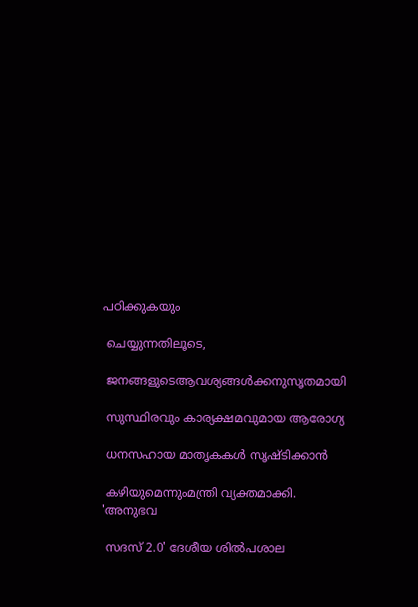പഠിക്കുകയും

 ചെയ്യുന്നതിലൂടെ,

 ജനങ്ങളുടെആവശ്യങ്ങള്‍ക്കനുസൃതമായി

 സുസ്ഥിരവും കാര്യക്ഷമവുമായ ആരോഗ്യ

 ധനസഹായ മാതൃകകള്‍ സൃഷ്ടിക്കാന്‍

 കഴിയുമെന്നുംമന്ത്രി വ്യക്തമാക്കി. 'അനുഭവ

 സദസ് 2.0' ദേശീയ ശില്‍പശാല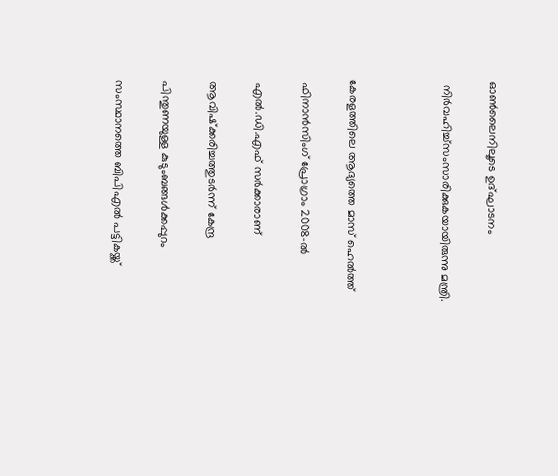ഓണ്‍ലൈനിലൂടെ ഉദ്ഘാടനം

 നിര്‍വഹിച്ച്സംസാരിക്കുകയായിരുന്നു മന്ത്രി.



കേരളത്തിലെ ആദ്യത്തെ മാസ് ഹെല്‍ത്ത്

 ഫിനാന്‍സിംഗ് പ്രോഗ്രാം 2008-ല്‍

 എല്‍.ഡി.എഫ് സര്‍ക്കാരാണ്

 ആവിഷ്‌ക്കരിച്ചത്തുടര്‍ന്ന് കേന്ദ്ര

 പിന്തുണയുള്ള കുടുംബങ്ങള്‍ക്കപ്പുറം

 സംസ്ഥാനത്തെ ബിപിഎല്‍ പട്ടികയ്ക്ക്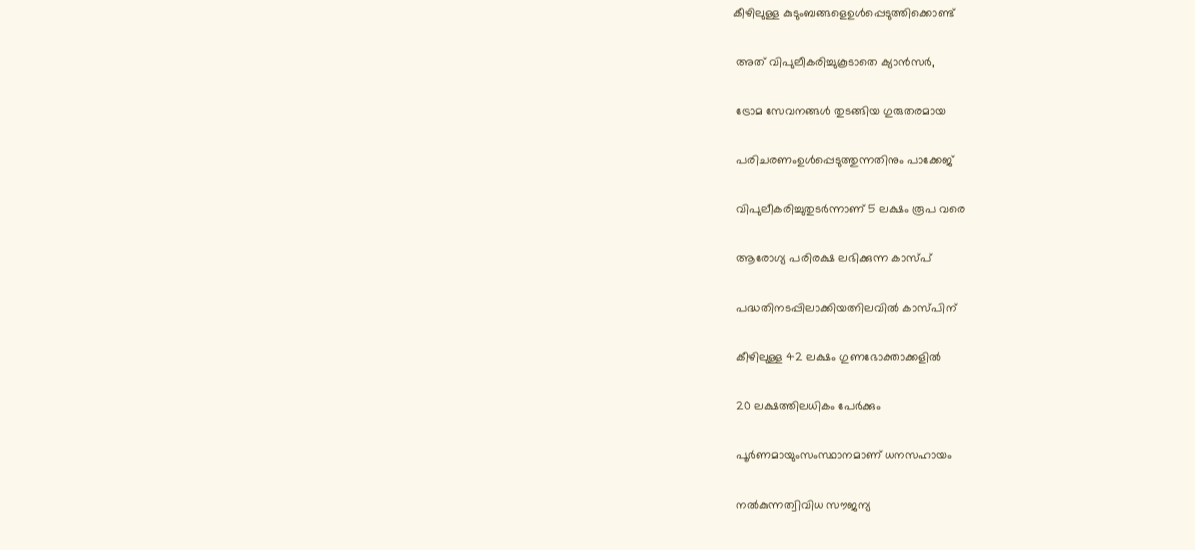കീഴിലുള്ള കുടുംബങ്ങളെഉള്‍പ്പെടുത്തിക്കൊണ്ട്

 അത് വിപുലീകരിച്ചുകൂടാതെ ക്യാന്‍സര്‍,

 ട്രോമ സേവനങ്ങള്‍ തുടങ്ങിയ ഗുരുതരമായ

 പരിചരണംഉള്‍പ്പെടുത്തുന്നതിനും പാക്കേജ്

 വിപുലീകരിച്ചുതുടര്‍ന്നാണ് 5 ലക്ഷം രൂപ വരെ

 ആരോഗ്യ പരിരക്ഷ ലഭിക്കുന്ന കാസ്പ്

 പദ്ധതിനടപ്പിലാക്കിയത്നിലവില്‍ കാസ്പിന്

 കീഴിലുള്ള 42 ലക്ഷം ഗുണഭോക്താക്കളില്‍

 20 ലക്ഷത്തിലധികം പേര്‍ക്കും

 പൂര്‍ണമായുംസംസ്ഥാനമാണ് ധനസഹായം

 നല്‍കുന്നത്വിവിധ സൗജന്യ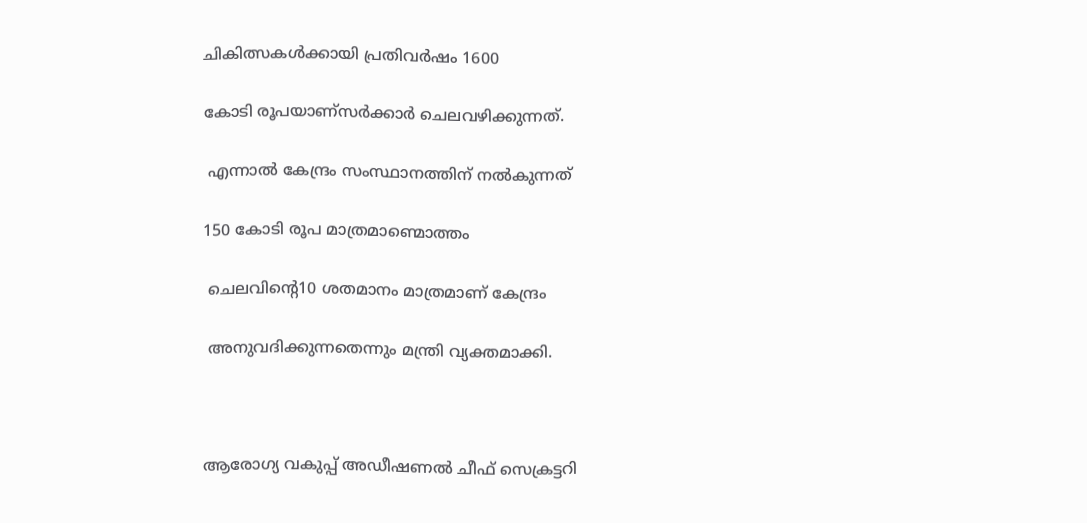ചികിത്സകള്‍ക്കായി പ്രതിവര്‍ഷം 1600

കോടി രൂപയാണ്സര്‍ക്കാര്‍ ചെലവഴിക്കുന്നത്.

 എന്നാല്‍ കേന്ദ്രം സംസ്ഥാനത്തിന് നല്‍കുന്നത്

150 കോടി രൂപ മാത്രമാണ്മൊത്തം

 ചെലവിന്റെ10 ശതമാനം മാത്രമാണ് കേന്ദ്രം

 അനുവദിക്കുന്നതെന്നും മന്ത്രി വ്യക്തമാക്കി.



ആരോഗ്യ വകുപ്പ് അഡീഷണല്‍ ചീഫ് സെക്രട്ടറി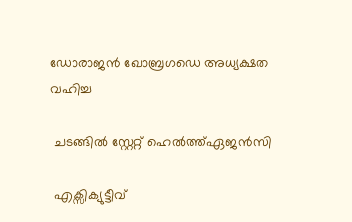ഡോരാജന്‍ ഖോബ്രഗഡെ അധ്യക്ഷത വഹിച്ച

 ചടങ്ങില്‍ സ്റ്റേറ്റ് ഹെല്‍ത്ത്ഏജന്‍സി

 എക്സിക്യുട്ടീവ്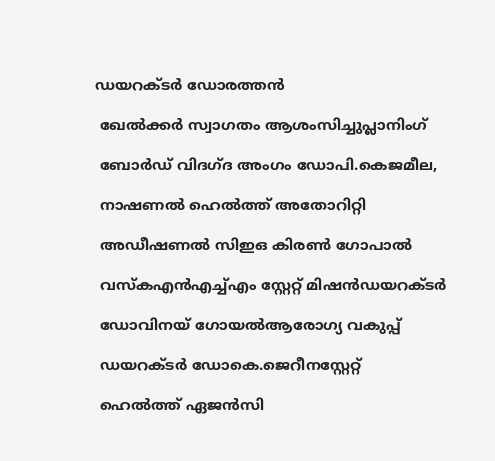ഡയറക്ടര്‍ ഡോരത്തന്‍

 ഖേല്‍ക്കര്‍ സ്വാഗതം ആശംസിച്ചുപ്ലാനിംഗ്

 ബോര്‍ഡ് വിദഗ്ദ അംഗം ഡോപി.കെജമീല,

 നാഷണല്‍ ഹെല്‍ത്ത് അതോറിറ്റി

 അഡീഷണല്‍ സിഇഒ കിരണ്‍ ഗോപാല്‍

 വസ്‌കഎന്‍എച്ച്എം സ്റ്റേറ്റ് മിഷന്‍ഡയറക്ടര്‍

 ഡോവിനയ് ഗോയല്‍ആരോഗ്യ വകുപ്പ്

 ഡയറക്ടര്‍ ഡോകെ.ജെറീനസ്റ്റേറ്റ്

 ഹെല്‍ത്ത് ഏജന്‍സി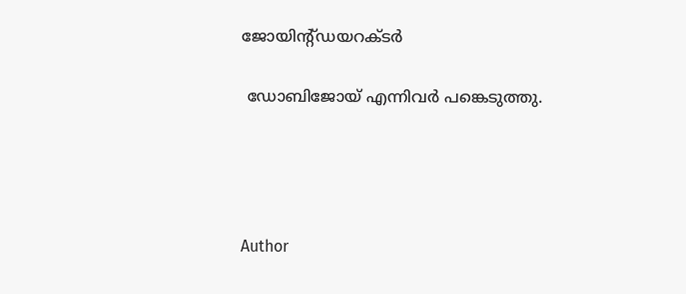ജോയിന്റ്ഡയറക്ടര്‍

 ഡോബിജോയ് എന്നിവര്‍ പങ്കെടുത്തു.




Author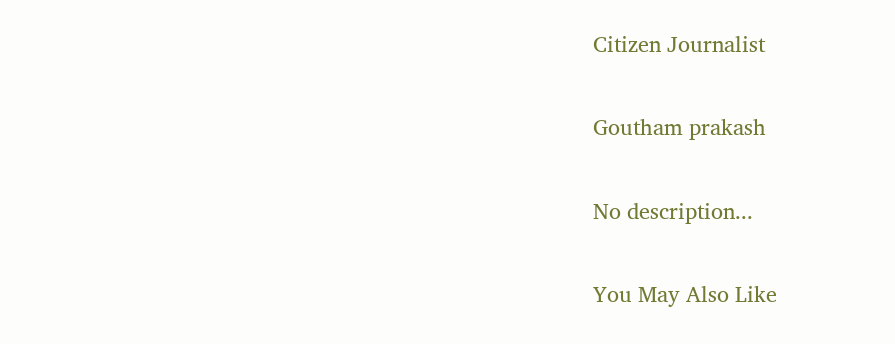Citizen Journalist

Goutham prakash

No description...

You May Also Like